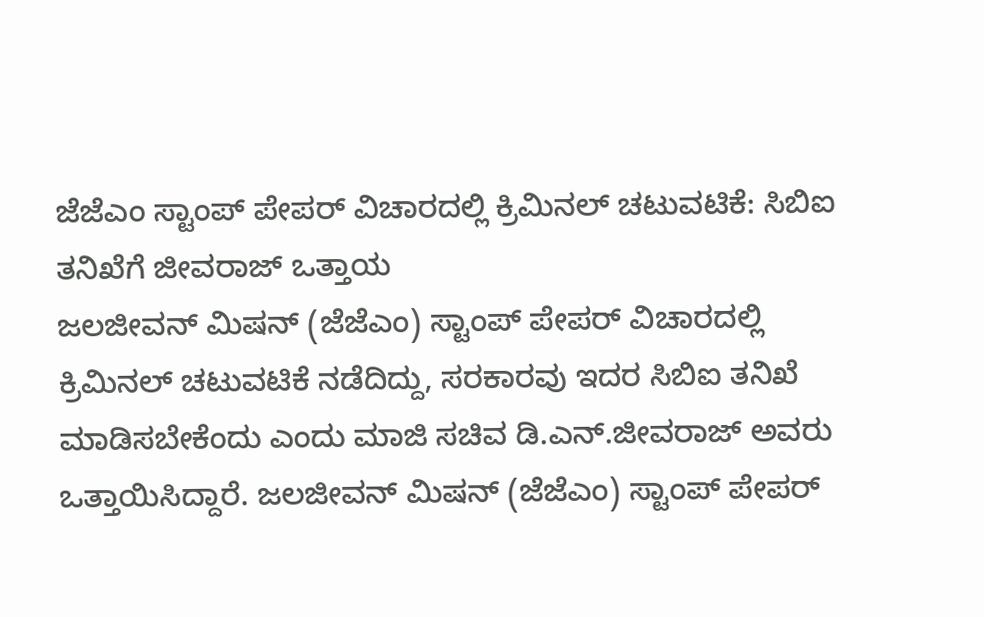ಜೆಜೆಎಂ ಸ್ಟಾಂಪ್ ಪೇಪರ್ ವಿಚಾರದಲ್ಲಿ ಕ್ರಿಮಿನಲ್ ಚಟುವಟಿಕೆ: ಸಿಬಿಐ ತನಿಖೆಗೆ ಜೀವರಾಜ್ ಒತ್ತಾಯ
ಜಲಜೀವನ್ ಮಿಷನ್ (ಜೆಜೆಎಂ) ಸ್ಟಾಂಪ್ ಪೇಪರ್ ವಿಚಾರದಲ್ಲಿ ಕ್ರಿಮಿನಲ್ ಚಟುವಟಿಕೆ ನಡೆದಿದ್ದು, ಸರಕಾರವು ಇದರ ಸಿಬಿಐ ತನಿಖೆ ಮಾಡಿಸಬೇಕೆಂದು ಎಂದು ಮಾಜಿ ಸಚಿವ ಡಿ.ಎನ್.ಜೀವರಾಜ್ ಅವರು ಒತ್ತಾಯಿಸಿದ್ದಾರೆ. ಜಲಜೀವನ್ ಮಿಷನ್ (ಜೆಜೆಎಂ) ಸ್ಟಾಂಪ್ ಪೇಪರ್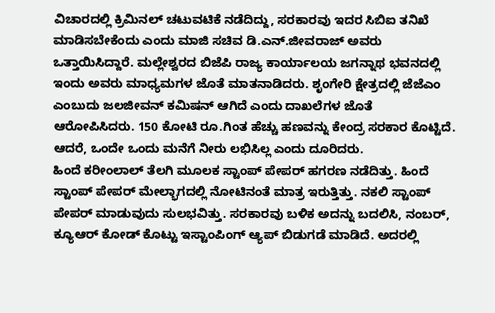ವಿಚಾರದಲ್ಲಿ ಕ್ರಿಮಿನಲ್ ಚಟುವಟಿಕೆ ನಡೆದಿದ್ದು, ಸರಕಾರವು ಇದರ ಸಿಬಿಐ ತನಿಖೆ ಮಾಡಿಸಬೇಕೆಂದು ಎಂದು ಮಾಜಿ ಸಚಿವ ಡಿ.ಎನ್.ಜೀವರಾಜ್ ಅವರು ಒತ್ತಾಯಿಸಿದ್ದಾರೆ. ಮಲ್ಲೇಶ್ವರದ ಬಿಜೆಪಿ ರಾಜ್ಯ ಕಾರ್ಯಾಲಯ ಜಗನ್ನಾಥ ಭವನದಲ್ಲಿ ಇಂದು ಅವರು ಮಾಧ್ಯಮಗಳ ಜೊತೆ ಮಾತನಾಡಿದರು. ಶೃಂಗೇರಿ ಕ್ಷೇತ್ರದಲ್ಲಿ ಜೆಜೆಎಂ ಎಂಬುದು ಜಲಜೀವನ್ ಕಮಿಷನ್ ಆಗಿದೆ ಎಂದು ದಾಖಲೆಗಳ ಜೊತೆ ಆರೋಪಿಸಿದರು. 150 ಕೋಟಿ ರೂ.ಗಿಂತ ಹೆಚ್ಚು ಹಣವನ್ನು ಕೇಂದ್ರ ಸರಕಾರ ಕೊಟ್ಟಿದೆ. ಆದರೆ, ಒಂದೇ ಒಂದು ಮನೆಗೆ ನೀರು ಲಭಿಸಿಲ್ಲ ಎಂದು ದೂರಿದರು.
ಹಿಂದೆ ಕರೀಂಲಾಲ್ ತೆಲಗಿ ಮೂಲಕ ಸ್ಟಾಂಪ್ ಪೇಪರ್ ಹಗರಣ ನಡೆದಿತ್ತು. ಹಿಂದೆ ಸ್ಟಾಂಪ್ ಪೇಪರ್ ಮೇಲ್ಭಾಗದಲ್ಲಿ ನೋಟಿನಂತೆ ಮಾತ್ರ ಇರುತ್ತಿತ್ತು. ನಕಲಿ ಸ್ಟಾಂಪ್ ಪೇಪರ್ ಮಾಡುವುದು ಸುಲಭವಿತ್ತು. ಸರಕಾರವು ಬಳಿಕ ಅದನ್ನು ಬದಲಿಸಿ, ನಂಬರ್, ಕ್ಯೂಆರ್ ಕೋಡ್ ಕೊಟ್ಟು ಇಸ್ಟಾಂಪಿಂಗ್ ಆ್ಯಪ್ ಬಿಡುಗಡೆ ಮಾಡಿದೆ. ಅದರಲ್ಲಿ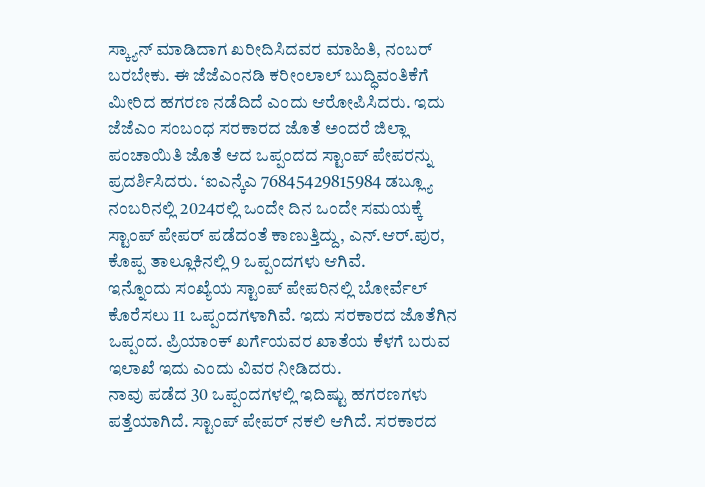ಸ್ಕ್ಯಾನ್ ಮಾಡಿದಾಗ ಖರೀದಿಸಿದವರ ಮಾಹಿತಿ, ನಂಬರ್ ಬರಬೇಕು. ಈ ಜೆಜೆಎಂನಡಿ ಕರೀಂಲಾಲ್ ಬುದ್ಧಿವಂತಿಕೆಗೆ ಮೀರಿದ ಹಗರಣ ನಡೆದಿದೆ ಎಂದು ಆರೋಪಿಸಿದರು. ಇದು ಜೆಜೆಎಂ ಸಂಬಂಧ ಸರಕಾರದ ಜೊತೆ ಅಂದರೆ ಜಿಲ್ಲಾ ಪಂಚಾಯಿತಿ ಜೊತೆ ಆದ ಒಪ್ಪಂದದ ಸ್ಟಾಂಪ್ ಪೇಪರನ್ನು ಪ್ರದರ್ಶಿಸಿದರು. ‘ಐಎನ್ಕೆಎ 76845429815984 ಡಬ್ಲ್ಯೂ ನಂಬರಿನಲ್ಲಿ 2024ರಲ್ಲಿ ಒಂದೇ ದಿನ ಒಂದೇ ಸಮಯಕ್ಕೆ ಸ್ಟಾಂಪ್ ಪೇಪರ್ ಪಡೆದಂತೆ ಕಾಣುತ್ತಿದ್ದು, ಎನ್.ಆರ್.ಪುರ, ಕೊಪ್ಪ ತಾಲ್ಲೂಕಿನಲ್ಲಿ 9 ಒಪ್ಪಂದಗಳು ಆಗಿವೆ.
ಇನ್ನೊಂದು ಸಂಖ್ಯೆಯ ಸ್ಟಾಂಪ್ ಪೇಪರಿನಲ್ಲಿ ಬೋರ್ವೆಲ್ ಕೊರೆಸಲು 11 ಒಪ್ಪಂದಗಳಾಗಿವೆ. ಇದು ಸರಕಾರದ ಜೊತೆಗಿನ ಒಪ್ಪಂದ. ಪ್ರಿಯಾಂಕ್ ಖರ್ಗೆಯವರ ಖಾತೆಯ ಕೆಳಗೆ ಬರುವ ಇಲಾಖೆ ಇದು ಎಂದು ವಿವರ ನೀಡಿದರು.
ನಾವು ಪಡೆದ 30 ಒಪ್ಪಂದಗಳಲ್ಲಿ ಇದಿಷ್ಟು ಹಗರಣಗಳು ಪತ್ತೆಯಾಗಿದೆ. ಸ್ಟಾಂಪ್ ಪೇಪರ್ ನಕಲಿ ಆಗಿದೆ. ಸರಕಾರದ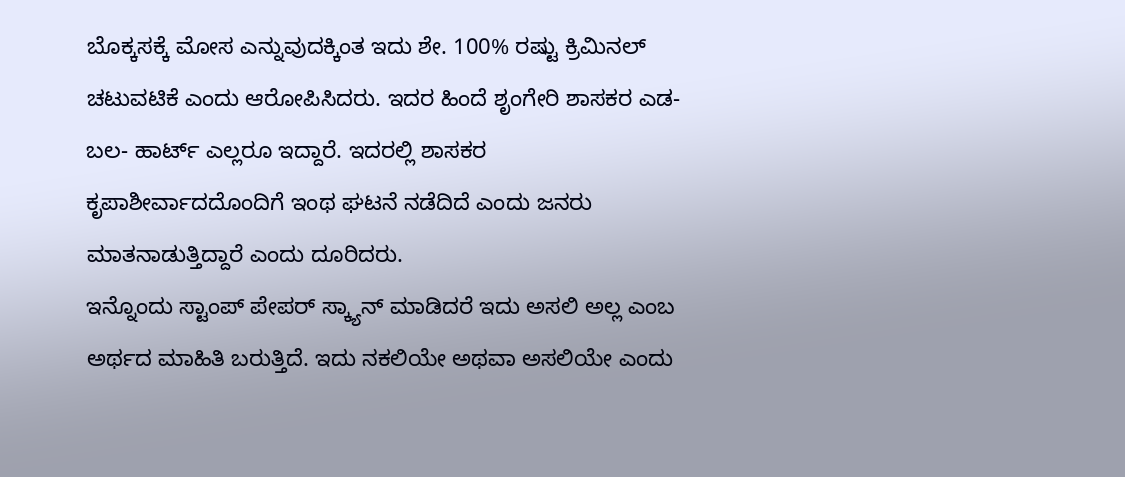ಬೊಕ್ಕಸಕ್ಕೆ ಮೋಸ ಎನ್ನುವುದಕ್ಕಿಂತ ಇದು ಶೇ. 100% ರಷ್ಟು ಕ್ರಿಮಿನಲ್ ಚಟುವಟಿಕೆ ಎಂದು ಆರೋಪಿಸಿದರು. ಇದರ ಹಿಂದೆ ಶೃಂಗೇರಿ ಶಾಸಕರ ಎಡ- ಬಲ- ಹಾರ್ಟ್ ಎಲ್ಲರೂ ಇದ್ದಾರೆ. ಇದರಲ್ಲಿ ಶಾಸಕರ ಕೃಪಾಶೀರ್ವಾದದೊಂದಿಗೆ ಇಂಥ ಘಟನೆ ನಡೆದಿದೆ ಎಂದು ಜನರು ಮಾತನಾಡುತ್ತಿದ್ದಾರೆ ಎಂದು ದೂರಿದರು.
ಇನ್ನೊಂದು ಸ್ಟಾಂಪ್ ಪೇಪರ್ ಸ್ಕ್ಯಾನ್ ಮಾಡಿದರೆ ಇದು ಅಸಲಿ ಅಲ್ಲ ಎಂಬ ಅರ್ಥದ ಮಾಹಿತಿ ಬರುತ್ತಿದೆ. ಇದು ನಕಲಿಯೇ ಅಥವಾ ಅಸಲಿಯೇ ಎಂದು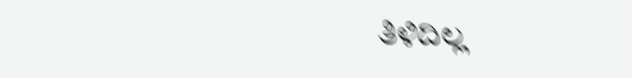ತಿಳಿದಿಲ್ಲ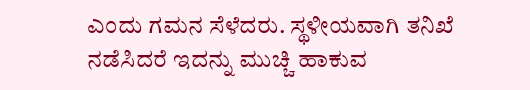ಎಂದು ಗಮನ ಸೆಳೆದರು. ಸ್ಥಳೀಯವಾಗಿ ತನಿಖೆ ನಡೆಸಿದರೆ ಇದನ್ನು ಮುಚ್ಚಿ ಹಾಕುವ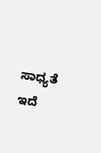ಸಾಧ್ಯತೆ ಇದೆ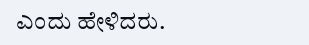ಎಂದು ಹೇಳಿದರು.